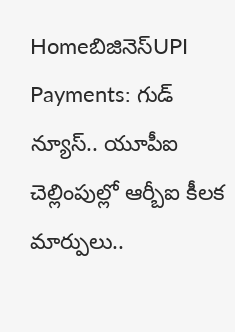Homeబిజినెస్UPI Payments: గుడ్ న్యూస్.. యూపీఐ చెల్లింపుల్లో ఆర్బీఐ కీలక మార్పులు..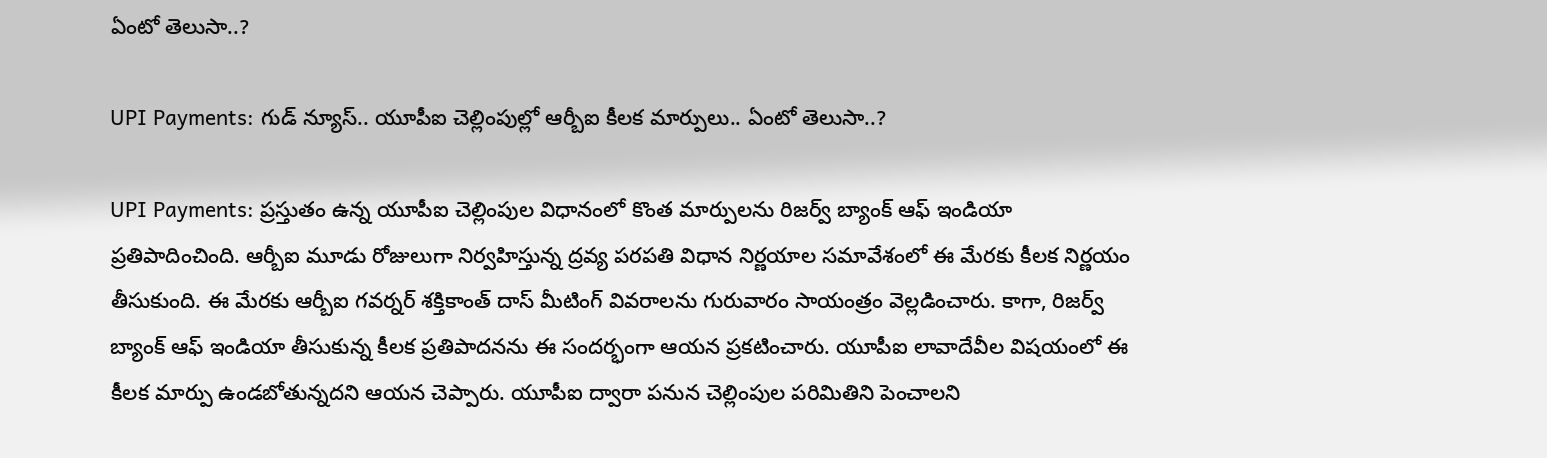ఏంటో తెలుసా..?

UPI Payments: గుడ్ న్యూస్.. యూపీఐ చెల్లింపుల్లో ఆర్బీఐ కీలక మార్పులు.. ఏంటో తెలుసా..?

UPI Payments: ప్రస్తుతం ఉన్న యూపీఐ చెల్లింపుల విధానంలో కొంత మార్పులను రిజర్వ్ బ్యాంక్ ఆఫ్ ఇండియా ప్రతిపాదించింది. ఆర్బీఐ మూడు రోజులుగా నిర్వహిస్తున్న ద్రవ్య పరపతి విధాన నిర్ణయాల సమావేశంలో ఈ మేరకు కీలక నిర్ణయం తీసుకుంది. ఈ మేరకు ఆర్బీఐ గవర్నర్ శక్తికాంత్ దాస్ మీటింగ్ వివరాలను గురువారం సాయంత్రం వెల్లడించారు. కాగా, రిజర్వ్ బ్యాంక్ ఆఫ్ ఇండియా తీసుకున్న కీలక ప్రతిపాదనను ఈ సందర్భంగా ఆయన ప్రకటించారు. యూపీఐ లావాదేవీల విషయంలో ఈ కీలక మార్పు ఉండబోతున్నదని ఆయన చెప్పారు. యూపీఐ ద్వారా పనున చెల్లింపుల పరిమితిని పెంచాలని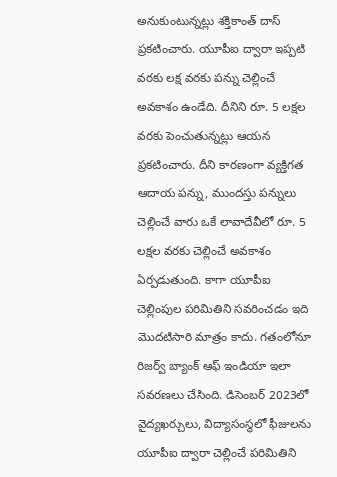అనుకుంటున్నట్లు శక్తికాంత్ దాస్ ప్రకటించారు. యూపీఐ ద్వారా ఇప్పటి వరకు లక్ష వరకు పన్ను చెల్లించే అవకాశం ఉండేది. దీనిని రూ. 5 లక్షల వరకు పెంచుతున్నట్లు ఆయన ప్రకటించారు. దీని కారణంగా వ్యక్తిగత ఆదాయ పన్ను, ముందస్తు పన్నులు చెల్లించే వారు ఒకే లావాదేవీలో రూ. 5 లక్షల వరకు చెల్లించే అవకాశం ఏర్పడుతుంది. కాగా యూపీఐ చెల్లింపుల పరిమితిని సవరించడం ఇది మొదటిసారి మాత్రం కాదు. గతంలోనూ రిజర్వ్ బ్యాంక్ ఆఫ్ ఇండియా ఇలా సవరణలు చేసింది. డిసెంబర్ 2023లో వైద్యఖర్చులు, విద్యాసంస్థలో ఫీజులను యూపీఐ ద్వారా చెల్లించే పరిమితిని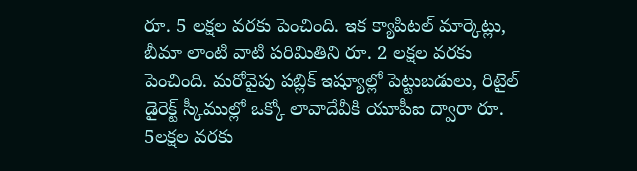రూ. 5 లక్షల వరకు పెంచింది. ఇక క్యాపిటల్ మార్కెట్లు, బీమా లాంటి వాటి పరిమితిని రూ. 2 లక్షల వరకు పెంచింది. మరోవైపు పబ్లిక్ ఇష్యూల్లో పెట్టుబడులు, రిటైల్ డైరెక్ట్ స్కీముల్లో ఒక్కో లావాదేవీకి యూపీఐ ద్వారా రూ. 5లక్షల వరకు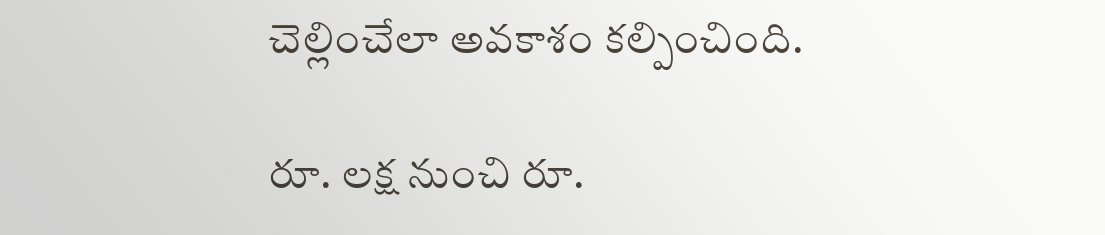చెల్లించేలా అవకాశం కల్పించింది.

రూ. లక్ష నుంచి రూ.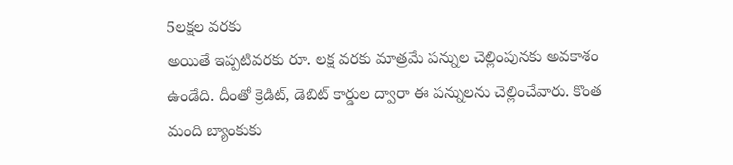5లక్షల వరకు
అయితే ఇప్పటివరకు రూ. లక్ష వరకు మాత్రమే పన్నుల చెల్లింపునకు అవకాశం ఉండేది. దీంతో క్రెడిట్, డెబిట్ కార్డుల ద్వారా ఈ పన్నులను చెల్లించేవారు. కొంత మంది బ్యాంకుకు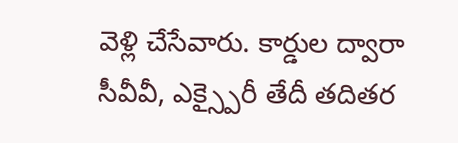వెళ్లి చేసేవారు. కార్డుల ద్వారా సీవీవీ, ఎక్స్పైరీ తేదీ తదితర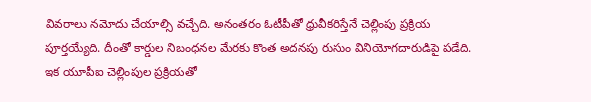వివరాలు నమోదు చేయాల్సి వచ్చేది. అనంతరం ఓటీపీతో ధ్రువీకరిస్తేనే చెల్లింపు ప్రక్రియ పూర్తయ్యేది. దీంతో కార్డుల నిబంధనల మేరకు కొంత అదనపు రుసుం వినియోగదారుడిపై పడేది. ఇక యూపీఐ చెల్లింపుల ప్రక్రియతో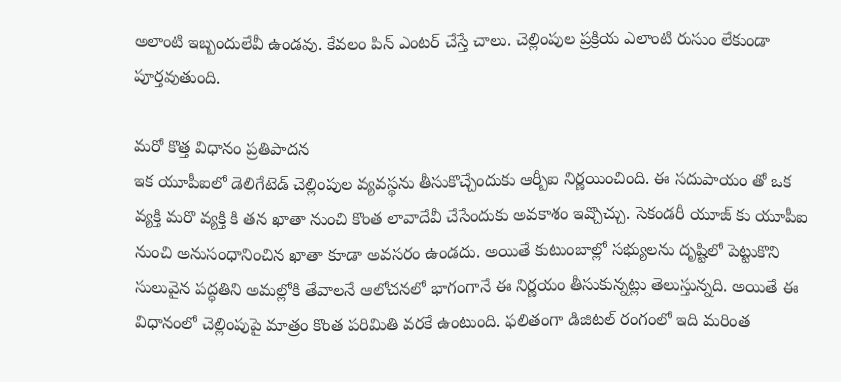అలాంటి ఇబ్బందులేవీ ఉండవు. కేవలం పిన్ ఎంటర్ చేస్తే చాలు. చెల్లింపుల ప్రక్రియ ఎలాంటి రుసుం లేకుండా పూర్తవుతుంది.

మరో కొత్త విధానం ప్రతిపాదన
ఇక యూపీఐలో డెలిగేటెడ్ చెల్లింపుల వ్యవస్థను తీసుకొచ్చేందుకు ఆర్బీఐ నిర్ణయించింది. ఈ సదుపాయం తో ఒక వ్యక్తి మరొ వ్యక్తి కి తన ఖాతా నుంచి కొంత లావాదేవీ చేసేందుకు అవకాశం ఇవ్చొచ్చు. సెకండరీ యూజ్ కు యూపీఐ నుంచి అనుసంధానించిన ఖాతా కూడా అవసరం ఉండదు. అయితే కుటుంబాల్లో సభ్యులను దృష్టిలో పెట్టుకొని సులువైన పద్ధతిని అమల్లోకి తేవాలనే ఆలోచనలో భాగంగానే ఈ నిర్ణయం తీసుకున్నట్లు తెలుస్తున్నది. అయితే ఈ విధానంలో చెల్లింపుపై మాత్రం కొంత పరిమితి వరకే ఉంటుంది. ఫలితంగా డిజిటల్ రంగంలో ఇది మరింత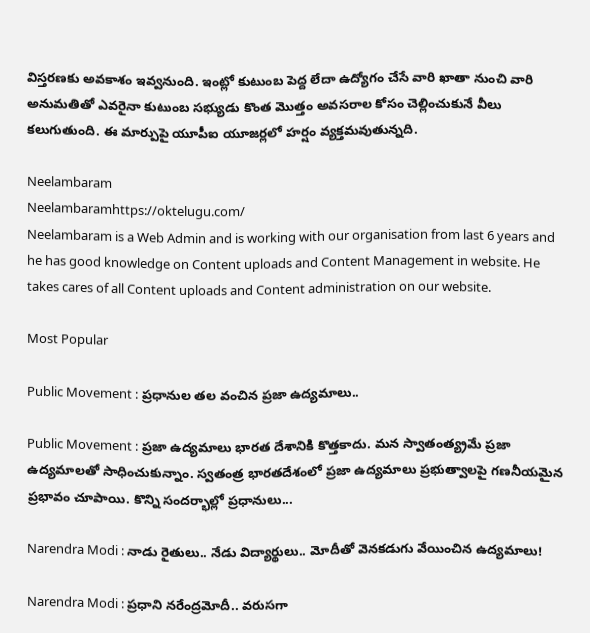విస్తరణకు అవకాశం ఇవ్వనుంది. ఇంట్లో కుటుంబ పెద్ద లేదా ఉద్యోగం చేసే వారి ఖాతా నుంచి వారి అనుమతితో ఎవరైనా కుటుంబ సభ్యుడు కొంత మొత్తం అవసరాల కోసం చెల్లించుకునే వీలు కలుగుతుంది. ఈ మార్పుపై యూపీఐ యూజర్లలో హర్షం వ్యక్తమవుతున్నది.

Neelambaram
Neelambaramhttps://oktelugu.com/
Neelambaram is a Web Admin and is working with our organisation from last 6 years and he has good knowledge on Content uploads and Content Management in website. He takes cares of all Content uploads and Content administration on our website.

Most Popular

Public Movement : ప్రధానుల తల వంచిన ప్రజా ఉద్యమాలు..

Public Movement : ప్రజా ఉద్యమాలు భారత దేశానికి కొత్తకాదు. మన స్వాతంత్య్రమే ప్రజా ఉద్యమాలతో సాధించుకున్నాం. స్వతంత్ర భారతదేశంలో ప్రజా ఉద్యమాలు ప్రభుత్వాలపై గణనీయమైన ప్రభావం చూపాయి. కొన్ని సందర్భాల్లో ప్రధానులు...

Narendra Modi : నాడు రైతులు.. నేడు విద్యార్థులు.. మోదీతో వెనకడుగు వేయించిన ఉద్యమాలు!

Narendra Modi : ప్రధాని నరేంద్రమోదీ.. వరుసగా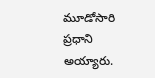మూడోసారి ప్రధాని అయ్యారు.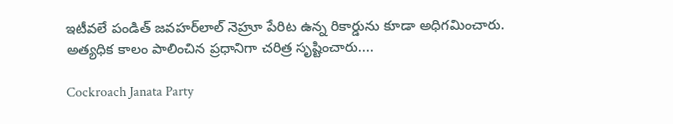ఇటీవలే పండిత్‌ జవహర్‌లాల్‌ నెహ్రూ పేరిట ఉన్న రికార్డును కూడా అధిగమించారు. అత్యధిక కాలం పాలించిన ప్రధానిగా చరిత్ర సృష్టించారు....

Cockroach Janata Party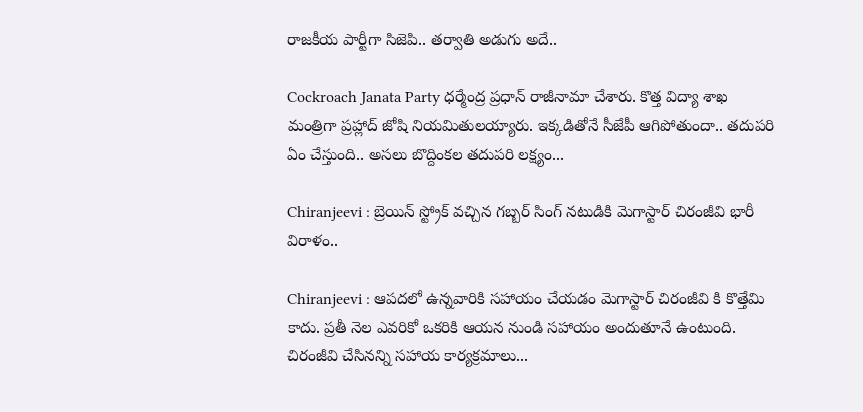రాజకీయ పార్టీగా సిజెపి.. తర్వాతి అడుగు అదే..

Cockroach Janata Party ధర్మేంద్ర ప్రధాన్ రాజీనామా చేశారు. కొత్త విద్యా శాఖ మంత్రిగా ప్రహ్లాద్ జోషి నియమితులయ్యారు. ఇక్కడితోనే సీజేపీ ఆగిపోతుందా.. తదుపరి ఏం చేస్తుంది.. అసలు బొద్దింకల తదుపరి లక్ష్యం...

Chiranjeevi : బ్రెయిన్ స్ట్రోక్ వచ్చిన గబ్బర్ సింగ్ నటుడికి మెగాస్టార్ చిరంజీవి భారీ విరాళం..

Chiranjeevi : ఆపదలో ఉన్నవారికి సహాయం చేయడం మెగాస్టార్ చిరంజీవి కి కొత్తేమి కాదు. ప్రతీ నెల ఎవరికో ఒకరికి ఆయన నుండి సహాయం అందుతూనే ఉంటుంది. చిరంజీవి చేసినన్ని సహాయ కార్యక్రమాలు...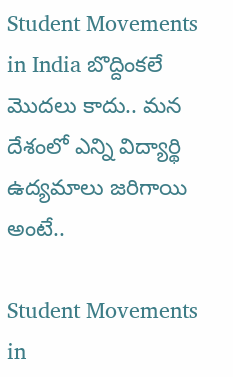Student Movements in India బొద్దింకలే మొదలు కాదు.. మన దేశంలో ఎన్ని విద్యార్థి ఉద్యమాలు జరిగాయి అంటే..

Student Movements in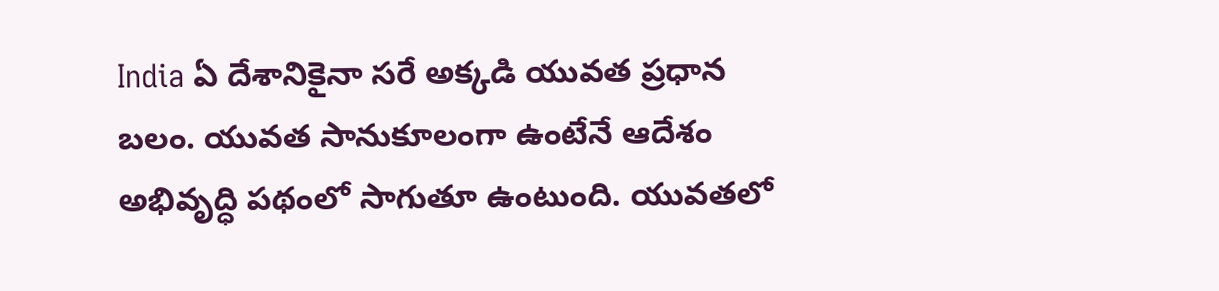India ఏ దేశానికైనా సరే అక్కడి యువత ప్రధాన బలం. యువత సానుకూలంగా ఉంటేనే ఆదేశం అభివృద్ధి పథంలో సాగుతూ ఉంటుంది. యువతలో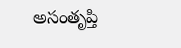అసంతృప్తి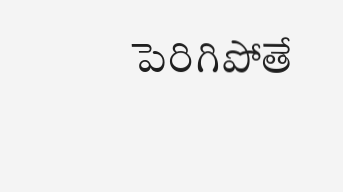పెరిగిపోతే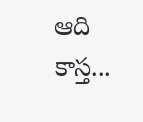ఆది కాస్త...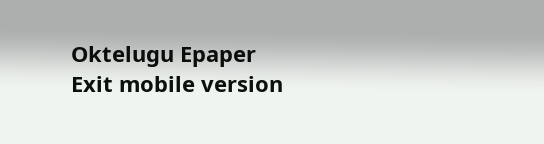Oktelugu Epaper
Exit mobile version